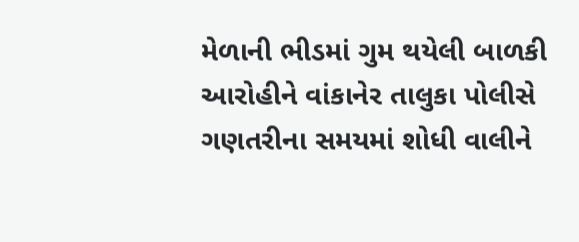મેળાની ભીડમાં ગુમ થયેલી બાળકી આરોહીને વાંકાનેર તાલુકા પોલીસે ગણતરીના સમયમાં શોધી વાલીને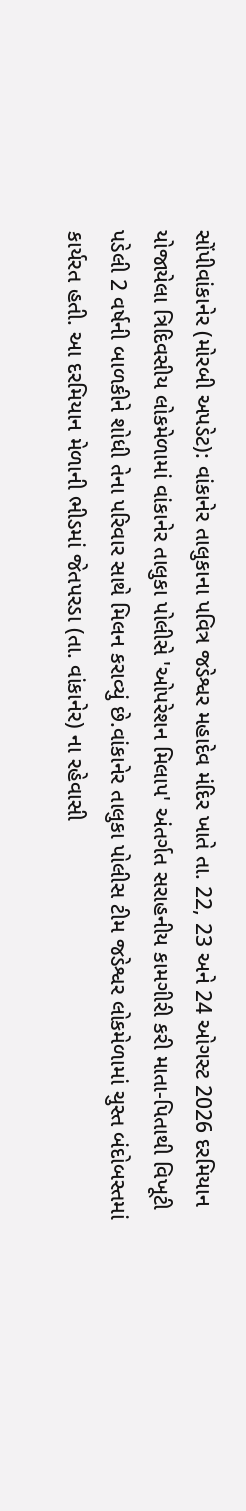સોંપીવાંકાનેર (મોરબી અપડેટ): વાંકાનેર તાલુકાના પવિત્ર જડેશ્વર મહાદેવ મંદિર ખાતે તા. 22, 23 અને 24 ઓગસ્ટ 2026 દરમિયાન યોજાયેલા ત્રિદિવસીય લોકમેળામાં વાંકાનેર તાલુકા પોલીસે 'ઓપરેશન મિલાપ' અંતર્ગત સરાહનીય કામગીરી કરી માતા-પિતાથી વિખૂટી પડેલી 2 વર્ષની બાળકીને શોધી તેના પરિવાર સાથે મિલન કરાવ્યું છે.વાંકાનેર તાલુકા પોલીસ ટીમ જડેશ્વર લોકમેળામાં ચુસ્ત બંદોબસ્તમાં કાર્યરત હતી. આ દરમિયાન મેળાની ભીડમાં જેતપરડા (તા. વાંકાનેર) ના રહેવાસી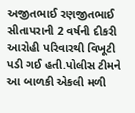અજીતભાઈ રણજીતભાઈ સીતાપરાની 2 વર્ષની દીકરી આરોહી પરિવારથી વિખૂટી પડી ગઈ હતી.પોલીસ ટીમને આ બાળકી એકલી મળી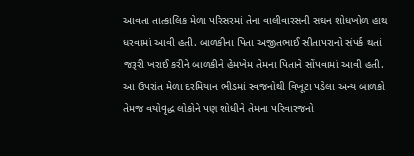આવતા તાત્કાલિક મેળા પરિસરમાં તેના વાલીવારસની સઘન શોધખોળ હાથ ધરવામાં આવી હતી. બાળકીના પિતા અજીતભાઈ સીતાપરાનો સંપર્ક થતાં જરૂરી ખરાઈ કરીને બાળકીને હેમખેમ તેમના પિતાને સોંપવામાં આવી હતી. આ ઉપરાંત મેળા દરમિયાન ભીડમાં સ્વજનોથી વિખૂટા પડેલા અન્ય બાળકો તેમજ વયોવૃદ્ધ લોકોને પણ શોધીને તેમના પરિવારજનો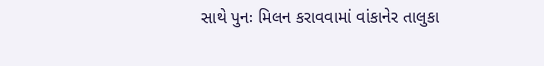સાથે પુનઃ મિલન કરાવવામાં વાંકાનેર તાલુકા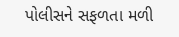પોલીસને સફળતા મળી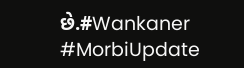છે.#Wankaner #MorbiUpdate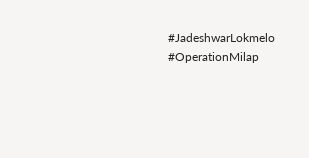#JadeshwarLokmelo #OperationMilap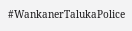#WankanerTalukaPolice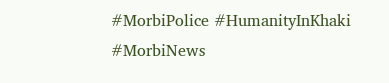#MorbiPolice #HumanityInKhaki #MorbiNews